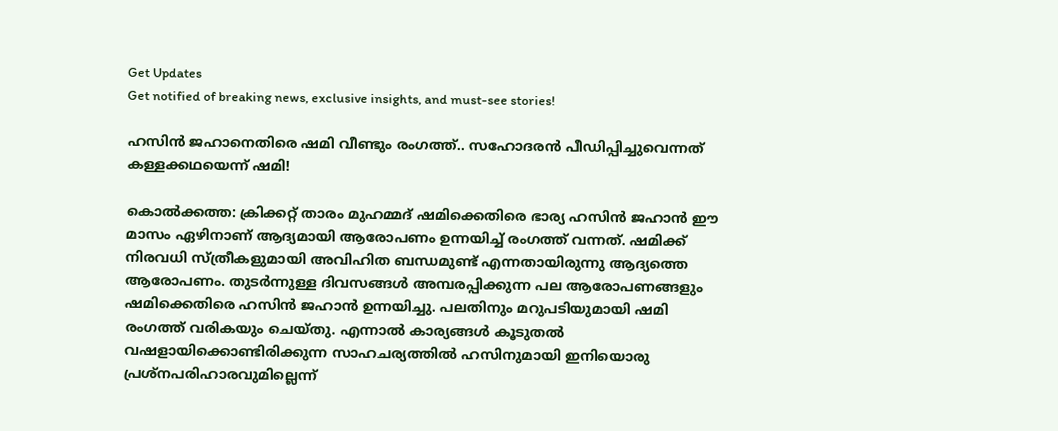Get Updates
Get notified of breaking news, exclusive insights, and must-see stories!

ഹസിൻ ജഹാനെതിരെ ഷമി വീണ്ടും രംഗത്ത്.. സഹോദരൻ പീഡിപ്പിച്ചുവെന്നത് കള്ളക്കഥയെന്ന് ഷമി!

കൊല്‍ക്കത്ത: ക്രിക്കറ്റ് താരം മുഹമ്മദ് ഷമിക്കെതിരെ ഭാര്യ ഹസിന്‍ ജഹാന്‍ ഈ മാസം ഏഴിനാണ് ആദ്യമായി ആരോപണം ഉന്നയിച്ച് രംഗത്ത് വന്നത്. ഷമിക്ക് നിരവധി സ്ത്രീകളുമായി അവിഹിത ബന്ധമുണ്ട് എന്നതായിരുന്നു ആദ്യത്തെ ആരോപണം. തുടര്‍ന്നുള്ള ദിവസങ്ങള്‍ അമ്പരപ്പിക്കുന്ന പല ആരോപണങ്ങളും ഷമിക്കെതിരെ ഹസിന്‍ ജഹാന്‍ ഉന്നയിച്ചു. പലതിനും മറുപടിയുമായി ഷമി രംഗത്ത് വരികയും ചെയ്തു. എന്നാല്‍ കാര്യങ്ങള്‍ കൂടുതല്‍ വഷളായിക്കൊണ്ടിരിക്കുന്ന സാഹചര്യത്തില്‍ ഹസിനുമായി ഇനിയൊരു പ്രശ്‌നപരിഹാരവുമില്ലെന്ന്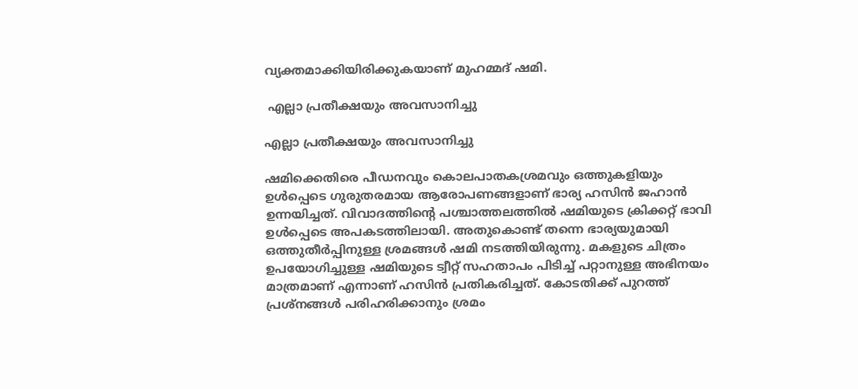വ്യക്തമാക്കിയിരിക്കുകയാണ് മുഹമ്മദ് ഷമി.

 എല്ലാ പ്രതീക്ഷയും അവസാനിച്ചു

എല്ലാ പ്രതീക്ഷയും അവസാനിച്ചു

ഷമിക്കെതിരെ പീഡനവും കൊലപാതകശ്രമവും ഒത്തുകളിയും ഉള്‍പ്പെടെ ഗുരുതരമായ ആരോപണങ്ങളാണ് ഭാര്യ ഹസിന്‍ ജഹാന്‍ ഉന്നയിച്ചത്. വിവാദത്തിന്റെ പശ്ചാത്തലത്തില്‍ ഷമിയുടെ ക്രിക്കറ്റ് ഭാവി ഉള്‍പ്പെടെ അപകടത്തിലായി. അതുകൊണ്ട് തന്നെ ഭാര്യയുമായി ഒത്തുതീര്‍പ്പിനുള്ള ശ്രമങ്ങള്‍ ഷമി നടത്തിയിരുന്നു. മകളുടെ ചിത്രം ഉപയോഗിച്ചുള്ള ഷമിയുടെ ട്വീറ്റ് സഹതാപം പിടിച്ച് പറ്റാനുള്ള അഭിനയം മാത്രമാണ് എന്നാണ് ഹസിന്‍ പ്രതികരിച്ചത്. കോടതിക്ക് പുറത്ത് പ്രശ്‌നങ്ങള്‍ പരിഹരിക്കാനും ശ്രമം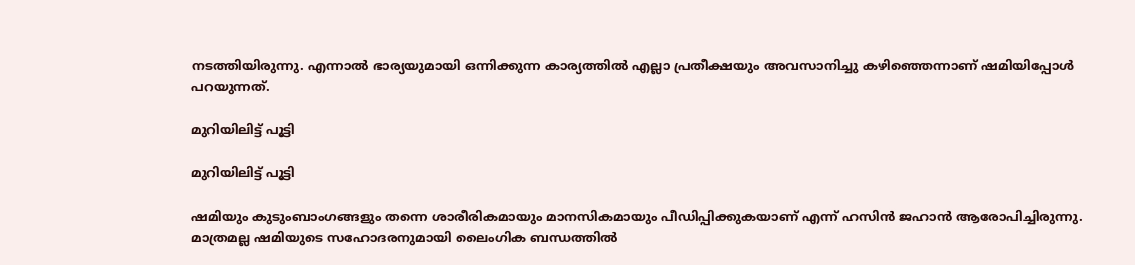നടത്തിയിരുന്നു. എന്നാല്‍ ഭാര്യയുമായി ഒന്നിക്കുന്ന കാര്യത്തില്‍ എല്ലാ പ്രതീക്ഷയും അവസാനിച്ചു കഴിഞ്ഞെന്നാണ് ഷമിയിപ്പോള്‍ പറയുന്നത്.

മുറിയിലിട്ട് പൂട്ടി

മുറിയിലിട്ട് പൂട്ടി

ഷമിയും കുടുംബാംഗങ്ങളും തന്നെ ശാരീരികമായും മാനസികമായും പീഡിപ്പിക്കുകയാണ് എന്ന് ഹസിന്‍ ജഹാന്‍ ആരോപിച്ചിരുന്നു. മാത്രമല്ല ഷമിയുടെ സഹോദരനുമായി ലൈംഗിക ബന്ധത്തില്‍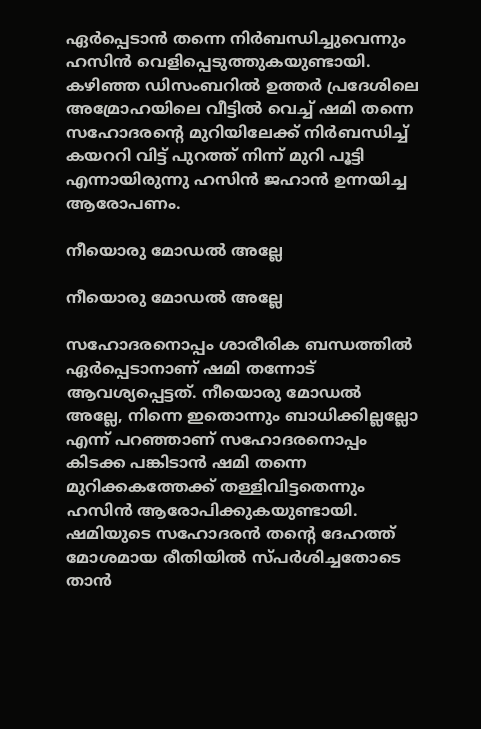ഏര്‍പ്പെടാന്‍ തന്നെ നിര്‍ബന്ധിച്ചുവെന്നും ഹസിന്‍ വെളിപ്പെടുത്തുകയുണ്ടായി. കഴിഞ്ഞ ഡിസംബറില്‍ ഉത്തര്‍ പ്രദേശിലെ അമ്രോഹയിലെ വീട്ടില്‍ വെച്ച് ഷമി തന്നെ സഹോദരന്റെ മുറിയിലേക്ക് നിര്‍ബന്ധിച്ച് കയററി വിട്ട് പുറത്ത് നിന്ന് മുറി പൂട്ടി എന്നായിരുന്നു ഹസിന്‍ ജഹാന്‍ ഉന്നയിച്ച ആരോപണം.

നീയൊരു മോഡല്‍ അല്ലേ

നീയൊരു മോഡല്‍ അല്ലേ

സഹോദരനൊപ്പം ശാരീരിക ബന്ധത്തില്‍ ഏര്‍പ്പെടാനാണ് ഷമി തന്നോട് ആവശ്യപ്പെട്ടത്. നീയൊരു മോഡല്‍ അല്ലേ, നിന്നെ ഇതൊന്നും ബാധിക്കില്ലല്ലോ എന്ന് പറഞ്ഞാണ് സഹോദരനൊപ്പം കിടക്ക പങ്കിടാന്‍ ഷമി തന്നെ മുറിക്കകത്തേക്ക് തള്ളിവിട്ടതെന്നും ഹസിന്‍ ആരോപിക്കുകയുണ്ടായി. ഷമിയുടെ സഹോദരന്‍ തന്റെ ദേഹത്ത് മോശമായ രീതിയില്‍ സ്പര്‍ശിച്ചതോടെ താന്‍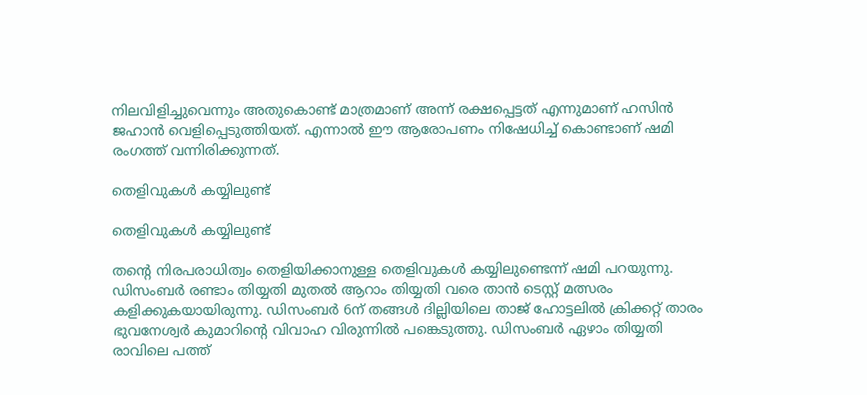നിലവിളിച്ചുവെന്നും അതുകൊണ്ട് മാത്രമാണ് അന്ന് രക്ഷപ്പെട്ടത് എന്നുമാണ് ഹസിന്‍ ജഹാന്‍ വെളിപ്പെടുത്തിയത്. എന്നാല്‍ ഈ ആരോപണം നിഷേധിച്ച് കൊണ്ടാണ് ഷമി രംഗത്ത് വന്നിരിക്കുന്നത്.

തെളിവുകള്‍ കയ്യിലുണ്ട്

തെളിവുകള്‍ കയ്യിലുണ്ട്

തന്റെ നിരപരാധിത്വം തെളിയിക്കാനുള്ള തെളിവുകള്‍ കയ്യിലുണ്ടെന്ന് ഷമി പറയുന്നു. ഡിസംബര്‍ രണ്ടാം തിയ്യതി മുതല്‍ ആറാം തിയ്യതി വരെ താന്‍ ടെസ്റ്റ് മത്സരം കളിക്കുകയായിരുന്നു. ഡിസംബര്‍ 6ന് തങ്ങള്‍ ദില്ലിയിലെ താജ് ഹോട്ടലില്‍ ക്രിക്കറ്റ് താരം ഭുവനേശ്വര്‍ കുമാറിന്റെ വിവാഹ വിരുന്നില്‍ പങ്കെടുത്തു. ഡിസംബര്‍ ഏഴാം തിയ്യതി രാവിലെ പത്ത്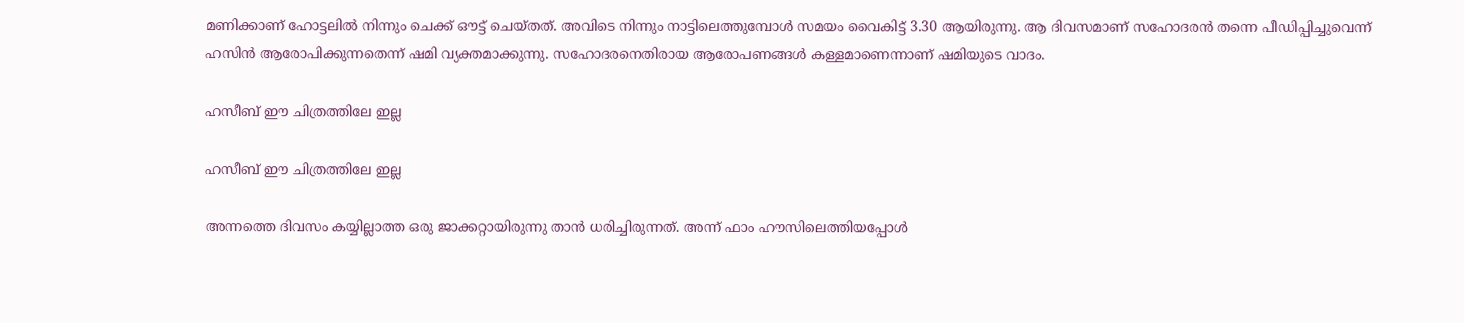മണിക്കാണ് ഹോട്ടലില്‍ നിന്നും ചെക്ക് ഔട്ട് ചെയ്തത്. അവിടെ നിന്നും നാട്ടിലെത്തുമ്പോള്‍ സമയം വൈകിട്ട് 3.30 ആയിരുന്നു. ആ ദിവസമാണ് സഹോദരന്‍ തന്നെ പീഡിപ്പിച്ചുവെന്ന് ഹസിന്‍ ആരോപിക്കുന്നതെന്ന് ഷമി വ്യക്തമാക്കുന്നു. സഹോദരനെതിരായ ആരോപണങ്ങള്‍ കള്ളമാണെന്നാണ് ഷമിയുടെ വാദം.

ഹസീബ് ഈ ചിത്രത്തിലേ ഇല്ല

ഹസീബ് ഈ ചിത്രത്തിലേ ഇല്ല

അന്നത്തെ ദിവസം കയ്യില്ലാത്ത ഒരു ജാക്കറ്റായിരുന്നു താന്‍ ധരിച്ചിരുന്നത്. അന്ന് ഫാം ഹൗസിലെത്തിയപ്പോള്‍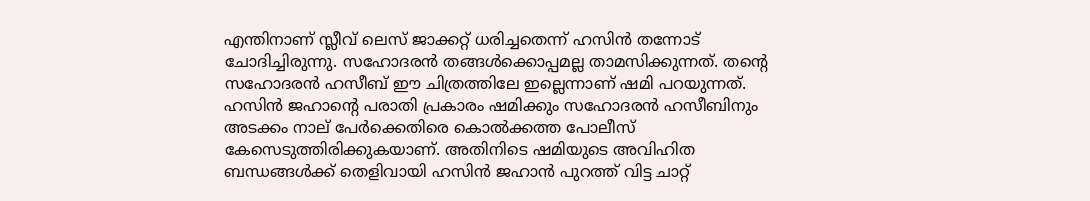എന്തിനാണ് സ്ലീവ് ലെസ് ജാക്കറ്റ് ധരിച്ചതെന്ന് ഹസിന്‍ തന്നോട് ചോദിച്ചിരുന്നു. സഹോദരന്‍ തങ്ങള്‍ക്കൊപ്പമല്ല താമസിക്കുന്നത്. തന്റെ സഹോദരന്‍ ഹസീബ് ഈ ചിത്രത്തിലേ ഇല്ലെന്നാണ് ഷമി പറയുന്നത്. ഹസിന്‍ ജഹാന്റെ പരാതി പ്രകാരം ഷമിക്കും സഹോദരന്‍ ഹസീബിനും അടക്കം നാല് പേര്‍ക്കെതിരെ കൊല്‍ക്കത്ത പോലീസ് കേസെടുത്തിരിക്കുകയാണ്. അതിനിടെ ഷമിയുടെ അവിഹിത ബന്ധങ്ങള്‍ക്ക് തെളിവായി ഹസിന്‍ ജഹാന്‍ പുറത്ത് വിട്ട ചാറ്റ്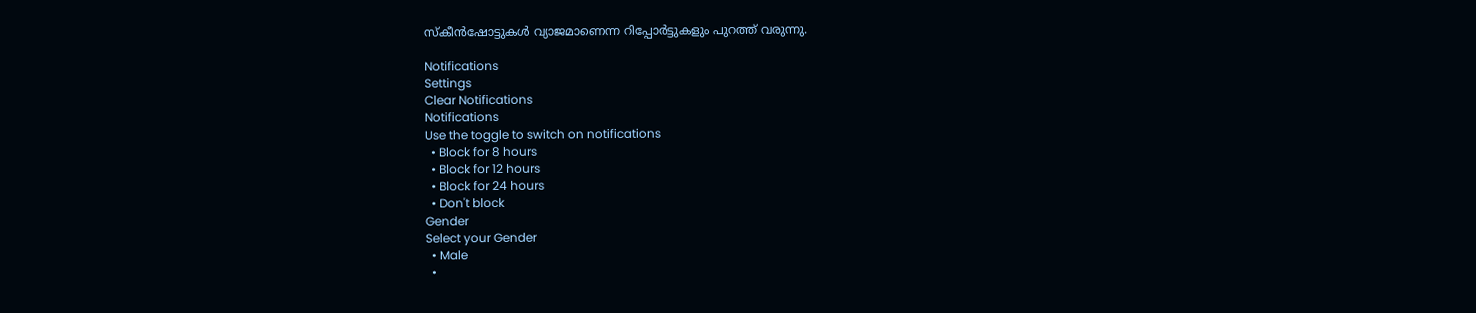സ്‌കീന്‍ഷോട്ടുകള്‍ വ്യാജമാണെന്ന റിപ്പോര്‍ട്ടുകളും പുറത്ത് വരുന്നു.

Notifications
Settings
Clear Notifications
Notifications
Use the toggle to switch on notifications
  • Block for 8 hours
  • Block for 12 hours
  • Block for 24 hours
  • Don't block
Gender
Select your Gender
  • Male
  •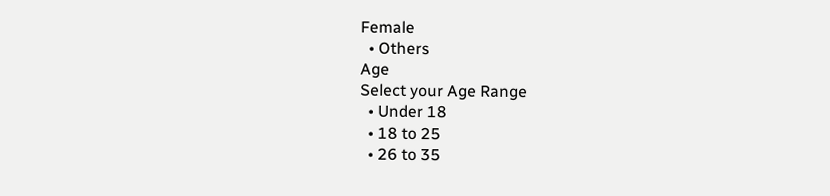Female
  • Others
Age
Select your Age Range
  • Under 18
  • 18 to 25
  • 26 to 35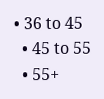• 36 to 45
  • 45 to 55
  • 55+